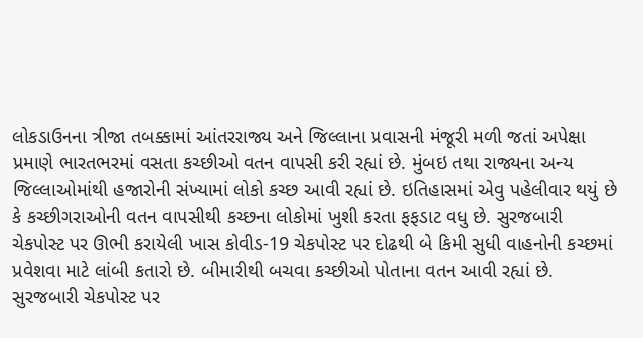લોકડાઉનના ત્રીજા તબક્કામાં આંતરરાજ્ય અને જિલ્લાના પ્રવાસની મંજૂરી મળી જતાં અપેક્ષા પ્રમાણે ભારતભરમાં વસતા કચ્છીઓ વતન વાપસી કરી રહ્યાં છે. મુંબઇ તથા રાજ્યના અન્ય જિલ્લાઓમાંથી હજારોની સંખ્યામાં લોકો કચ્છ આવી રહ્યાં છે. ઇતિહાસમાં એવુ પહેલીવાર થયું છે કે કચ્છીગરાઓની વતન વાપસીથી કચ્છના લોકોમાં ખુશી કરતા ફફડાટ વધુ છે. સુરજબારી ચેકપોસ્ટ પર ઊભી કરાયેલી ખાસ કોવીડ-19 ચેકપોસ્ટ પર દોઢથી બે કિમી સુધી વાહનોની કચ્છમાં પ્રવેશવા માટે લાંબી કતારો છે. બીમારીથી બચવા કચ્છીઓ પોતાના વતન આવી રહ્યાં છે. સુરજબારી ચેકપોસ્ટ પર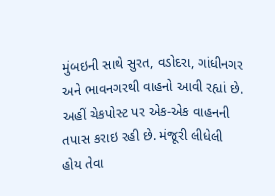મુંબઇની સાથે સુરત, વડોદરા, ગાંધીનગર અને ભાવનગરથી વાહનો આવી રહ્યાં છે. અહીં ચેકપોસ્ટ પર એક-એક વાહનની તપાસ કરાઇ રહી છે. મંજૂરી લીધેલી હોય તેવા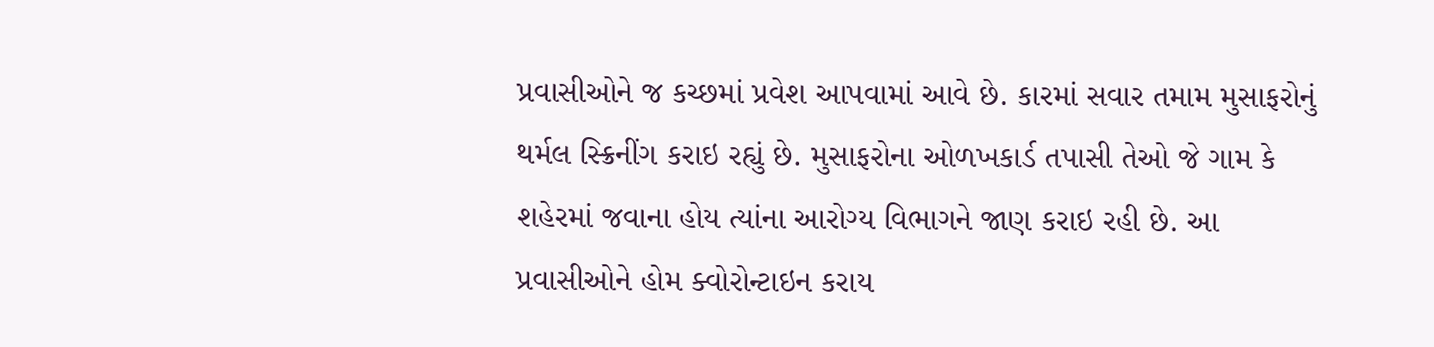પ્રવાસીઓને જ કચ્છમાં પ્રવેશ આપવામાં આવે છે. કારમાં સવાર તમામ મુસાફરોનું થર્મલ સ્ક્રિનીંગ કરાઇ રહ્યું છે. મુસાફરોના ઓળખકાર્ડ તપાસી તેઓ જે ગામ કે શહેરમાં જવાના હોય ત્યાંના આરોગ્ય વિભાગને જાણ કરાઇ રહી છે. આ પ્રવાસીઓને હોમ ક્વોરોન્ટાઇન કરાય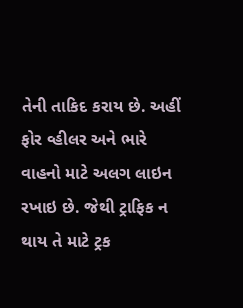તેની તાકિદ કરાય છે. અહીં ફોર વ્હીલર અને ભારે વાહનો માટે અલગ લાઇન રખાઇ છે. જેથી ટ્રાફિક ન થાય તે માટે ટ્રક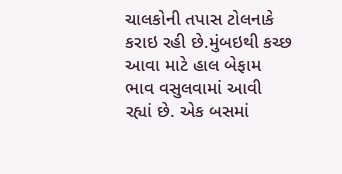ચાલકોની તપાસ ટોલનાકે કરાઇ રહી છે.મુંબઇથી કચ્છ આવા માટે હાલ બેફામ ભાવ વસુલવામાં આવી રહ્યાં છે. એક બસમાં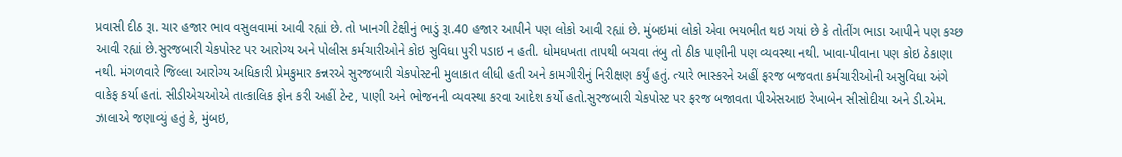પ્રવાસી દીઠ રૂા. ચાર હજાર ભાવ વસુલવામાં આવી રહ્યાં છે. તો ખાનગી ટેક્ષીનું ભાડું રૂા.40 હજાર આપીને પણ લોકો આવી રહ્યાં છે. મુંબઇમાં લોકો એવા ભયભીત થઇ ગયાં છે કે તોતીંગ ભાડા આપીને પણ કચ્છ આવી રહ્યાં છે.સુરજબારી ચેકપોસ્ટ પર આરોગ્ય અને પોલીસ કર્મચારીઓને કોઇ સુવિધા પુરી પડાઇ ન હતી. ધોમધખતા તાપથી બચવા તંબુ તો ઠીક પાણીની પણ વ્યવસ્થા નથી. ખાવા-પીવાના પણ કોઇ ઠેકાણા નથી. મંગળવારે જિલ્લા આરોગ્ય અધિકારી પ્રેમકુમાર કન્નરએ સુરજબારી ચેકપોસ્ટની મુલાકાત લીધી હતી અને કામગીરીનું નિરીક્ષણ કર્યું હતું. ત્યારે ભાસ્કરને અહીં ફરજ બજવતા કર્મચારીઓની અસુવિધા અંગે વાકેફ કર્યા હતાં. સીડીએચઓએ તાત્કાલિક ફોન કરી અહીં ટેન્ટ, પાણી અને ભોજનની વ્યવસ્થા કરવા આદેશ કર્યો હતો.સુરજબારી ચેકપોસ્ટ પર ફરજ બજાવતા પીએસઆઇ રેખાબેન સીસોદીયા અને ડી.એમ. ઝાલાએ જણાવ્યું હતું કે, મુંબઇ,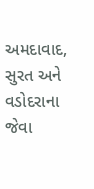અમદાવાદ, સુરત અને વડોદરાના જેવા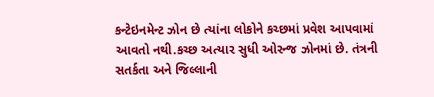કન્ટેઇનમેન્ટ ઝોન છે ત્યાંના લોકોને કચ્છમાં પ્રવેશ આપવામાં આવતો નથી.કચ્છ અત્યાર સુધી ઓરન્જ ઝોનમાં છે. તંત્રની સતર્કતા અને જિલ્લાની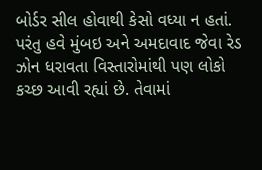બોર્ડર સીલ હોવાથી કેસો વધ્યા ન હતાં. પરંતુ હવે મુંબઇ અને અમદાવાદ જેવા રેડ ઝોન ધરાવતા વિસ્તારોમાંથી પણ લોકો કચ્છ આવી રહ્યાં છે. તેવામાં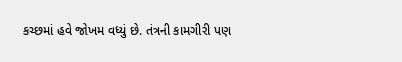કચ્છમાં હવે જોખમ વધ્યું છે. તંત્રની કામગીરી પણ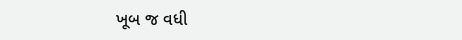ખૂબ જ વધી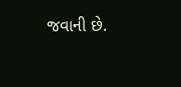જવાની છે.